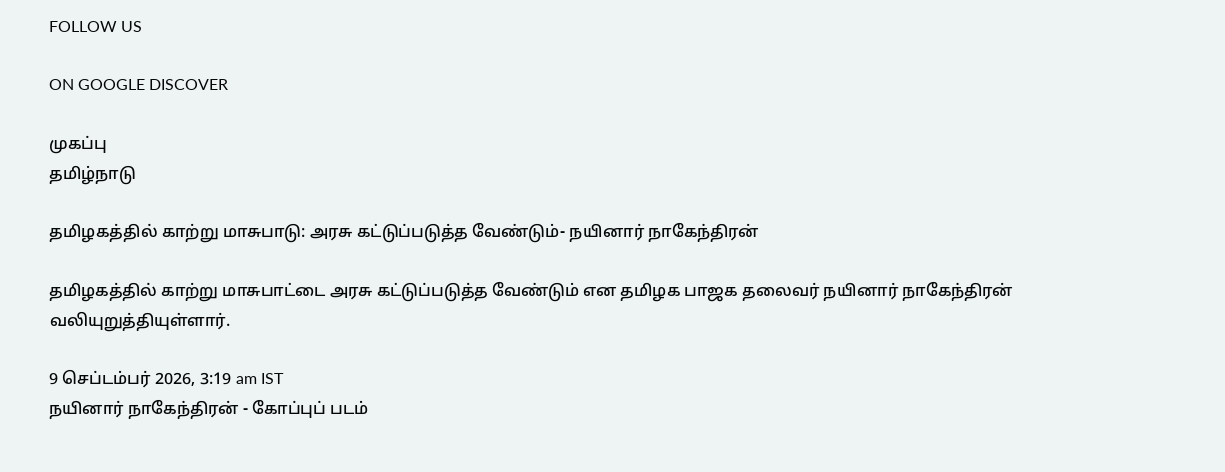FOLLOW US

ON GOOGLE DISCOVER

முகப்பு
தமிழ்நாடு

தமிழகத்தில் காற்று மாசுபாடு: அரசு கட்டுப்படுத்த வேண்டும்- நயினார் நாகேந்திரன்

தமிழகத்தில் காற்று மாசுபாட்டை அரசு கட்டுப்படுத்த வேண்டும் என தமிழக பாஜக தலைவர் நயினார் நாகேந்திரன் வலியுறுத்தியுள்ளார்.

9 செப்டம்பர் 2026, 3:19 am IST
நயினார் நாகேந்திரன் - கோப்புப் படம்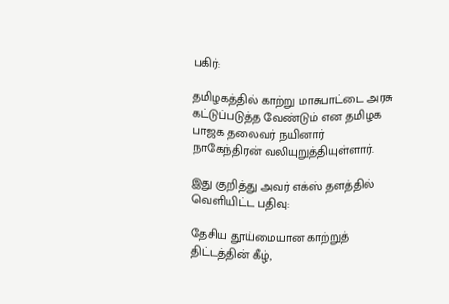பகிர்:

தமிழகத்தில் காற்று மாசுபாட்டை அரசு கட்டுப்படுத்த வேண்டும் என தமிழக பாஜக தலைவர் நயினார் நாகேந்திரன் வலியுறுத்தியுள்ளார்.

இது குறித்து அவர் எக்ஸ் தளத்தில் வெளியிட்ட பதிவு:

தேசிய தூய்மையான காற்றுத் திட்டத்தின் கீழ்,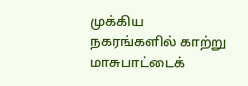முக்கிய நகரங்களில் காற்று மாசுபாட்டைக்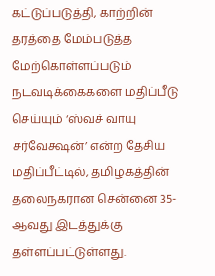கட்டுப்படுத்தி, காற்றின் தரத்தை மேம்படுத்த மேற்கொள்ளப்படும் நடவடிக்கைகளை மதிப்பீடு செய்யும் ‘ஸ்வச் வாயு சர்வேக்ஷன்’ என்ற தேசிய மதிப்பீட்டில், தமிழகத்தின் தலைநகரான சென்னை 35-ஆவது இடத்துக்கு தள்ளப்பட்டுள்ளது.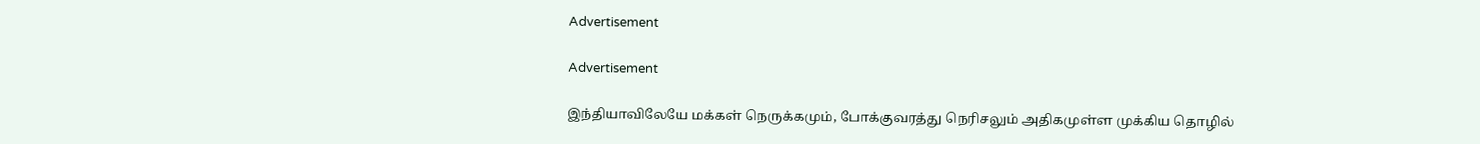Advertisement

Advertisement

இந்தியாவிலேயே மக்கள் நெருக்கமும், போக்குவரத்து நெரிசலும் அதிகமுள்ள முக்கிய தொழில்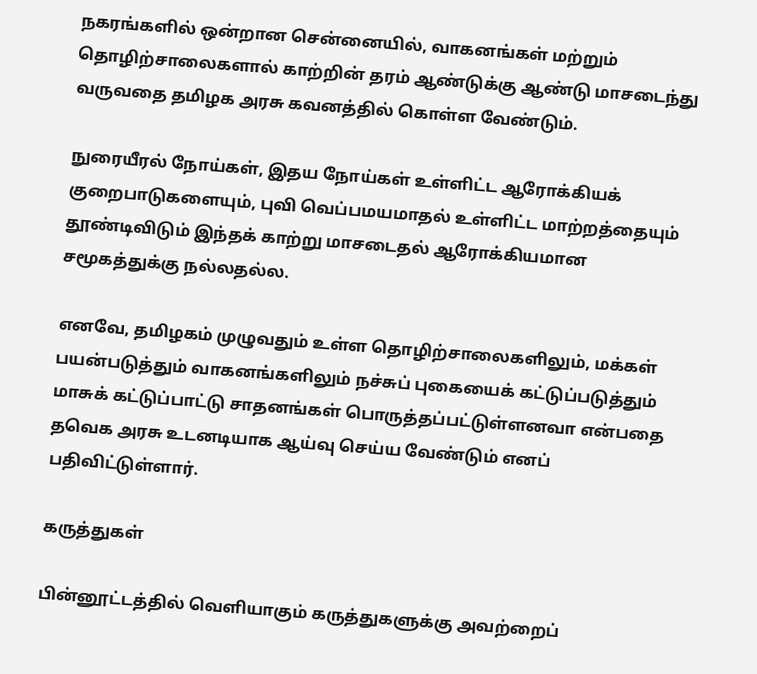நகரங்களில் ஒன்றான சென்னையில், வாகனங்கள் மற்றும் தொழிற்சாலைகளால் காற்றின் தரம் ஆண்டுக்கு ஆண்டு மாசடைந்து வருவதை தமிழக அரசு கவனத்தில் கொள்ள வேண்டும்.

நுரையீரல் நோய்கள், இதய நோய்கள் உள்ளிட்ட ஆரோக்கியக் குறைபாடுகளையும், புவி வெப்பமயமாதல் உள்ளிட்ட மாற்றத்தையும் தூண்டிவிடும் இந்தக் காற்று மாசடைதல் ஆரோக்கியமான சமூகத்துக்கு நல்லதல்ல.

எனவே, தமிழகம் முழுவதும் உள்ள தொழிற்சாலைகளிலும், மக்கள் பயன்படுத்தும் வாகனங்களிலும் நச்சுப் புகையைக் கட்டுப்படுத்தும் மாசுக் கட்டுப்பாட்டு சாதனங்கள் பொருத்தப்பட்டுள்ளனவா என்பதை தவெக அரசு உடனடியாக ஆய்வு செய்ய வேண்டும் எனப் பதிவிட்டுள்ளார்.

கருத்துகள்

பின்னூட்டத்தில் வெளியாகும் கருத்துகளுக்கு அவற்றைப்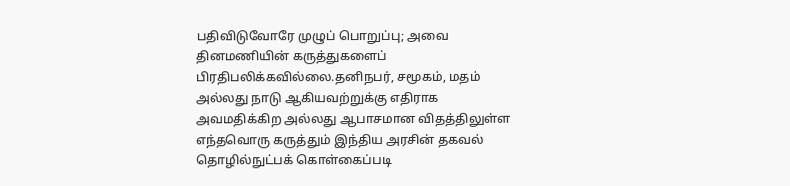பதிவிடுவோரே முழுப் பொறுப்பு; அவை தினமணியின் கருத்துகளைப் பிரதிபலிக்கவில்லை.தனிநபர், சமூகம், மதம் அல்லது நாடு ஆகியவற்றுக்கு எதிராக அவமதிக்கிற அல்லது ஆபாசமான விதத்திலுள்ள எந்தவொரு கருத்தும் இந்திய அரசின் தகவல் தொழில்நுட்பக் கொள்கைப்படி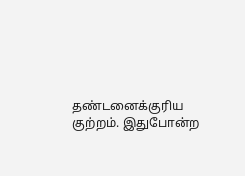தண்டனைக்குரிய குற்றம். இதுபோன்ற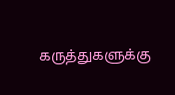கருத்துகளுக்கு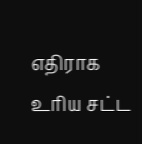எதிராக உரிய சட்ட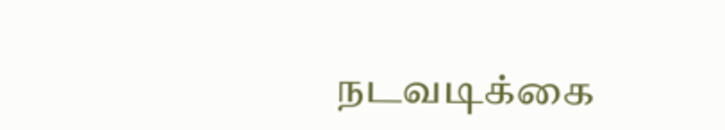நடவடிக்கை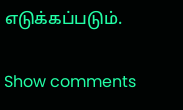எடுக்கப்படும்.

Show comments